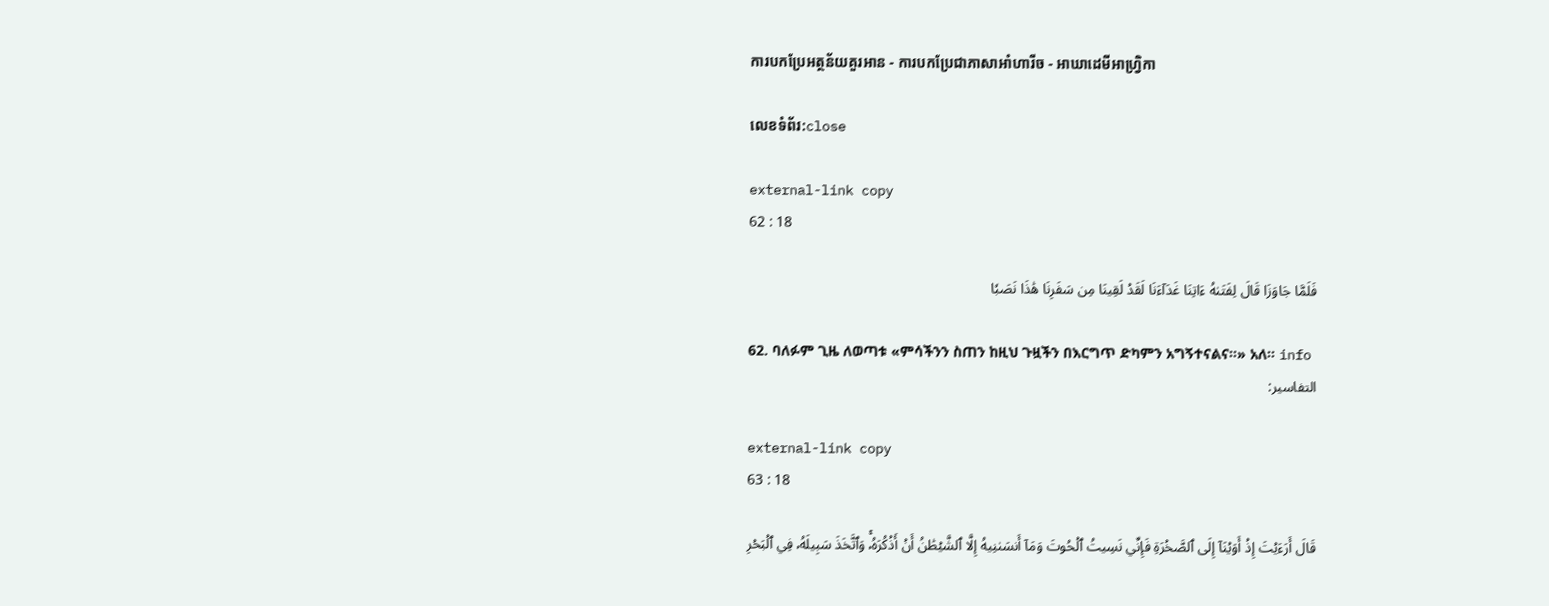ការបកប្រែអត្ថន័យគួរអាន - ការបកប្រែជាភាសាអាំហារីច - អាឃាដេមីអាហ្វ្រិកា

លេខទំព័រ:close

external-link copy
62 : 18

فَلَمَّا جَاوَزَا قَالَ لِفَتَىٰهُ ءَاتِنَا غَدَآءَنَا لَقَدۡ لَقِينَا مِن سَفَرِنَا هَٰذَا نَصَبٗا

62. ባለፉም ጊዜ ለወጣቱ «ምሳችንን ስጠን ከዚህ ጉዟችን በእርግጥ ድካምን አግኝተናልና።» አለ። info
التفاسير:

external-link copy
63 : 18

قَالَ أَرَءَيۡتَ إِذۡ أَوَيۡنَآ إِلَى ٱلصَّخۡرَةِ فَإِنِّي نَسِيتُ ٱلۡحُوتَ وَمَآ أَنسَىٰنِيهُ إِلَّا ٱلشَّيۡطَٰنُ أَنۡ أَذۡكُرَهُۥۚ وَٱتَّخَذَ سَبِيلَهُۥ فِي ٱلۡبَحۡرِ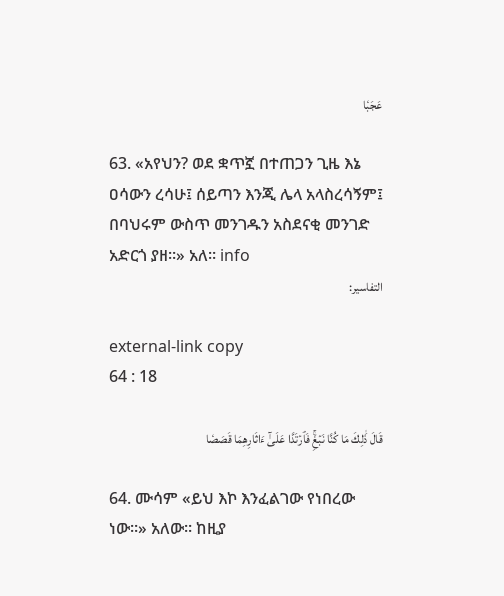عَجَبٗا

63. «አየህን? ወደ ቋጥኟ በተጠጋን ጊዜ እኔ ዐሳውን ረሳሁ፤ ሰይጣን እንጂ ሌላ አላስረሳኝም፤ በባህሩም ውስጥ መንገዱን አስደናቂ መንገድ አድርጎ ያዘ።» አለ። info
التفاسير:

external-link copy
64 : 18

قَالَ ذَٰلِكَ مَا كُنَّا نَبۡغِۚ فَٱرۡتَدَّا عَلَىٰٓ ءَاثَارِهِمَا قَصَصٗا

64. ሙሳም «ይህ እኮ እንፈልገው የነበረው ነው።» አለው። ከዚያ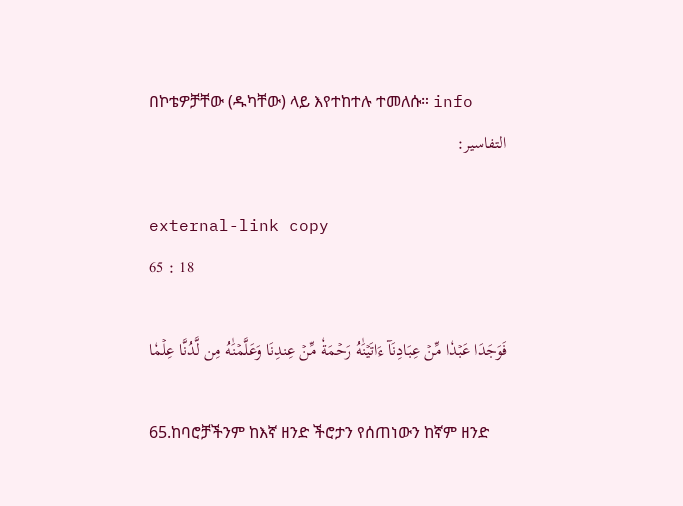በኮቴዎቻቸው (ዱካቸው) ላይ እየተከተሉ ተመለሱ። info
التفاسير:

external-link copy
65 : 18

فَوَجَدَا عَبۡدٗا مِّنۡ عِبَادِنَآ ءَاتَيۡنَٰهُ رَحۡمَةٗ مِّنۡ عِندِنَا وَعَلَّمۡنَٰهُ مِن لَّدُنَّا عِلۡمٗا

65.ከባሮቻችንም ከእኛ ዘንድ ችሮታን የሰጠነውን ከኛም ዘንድ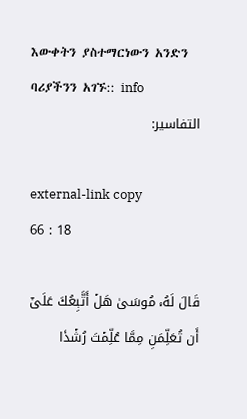እውቀትን ያስተማርነውን አንድን ባሪያችንን አገኙ:: info
التفاسير:

external-link copy
66 : 18

قَالَ لَهُۥ مُوسَىٰ هَلۡ أَتَّبِعُكَ عَلَىٰٓ أَن تُعَلِّمَنِ مِمَّا عُلِّمۡتَ رُشۡدٗا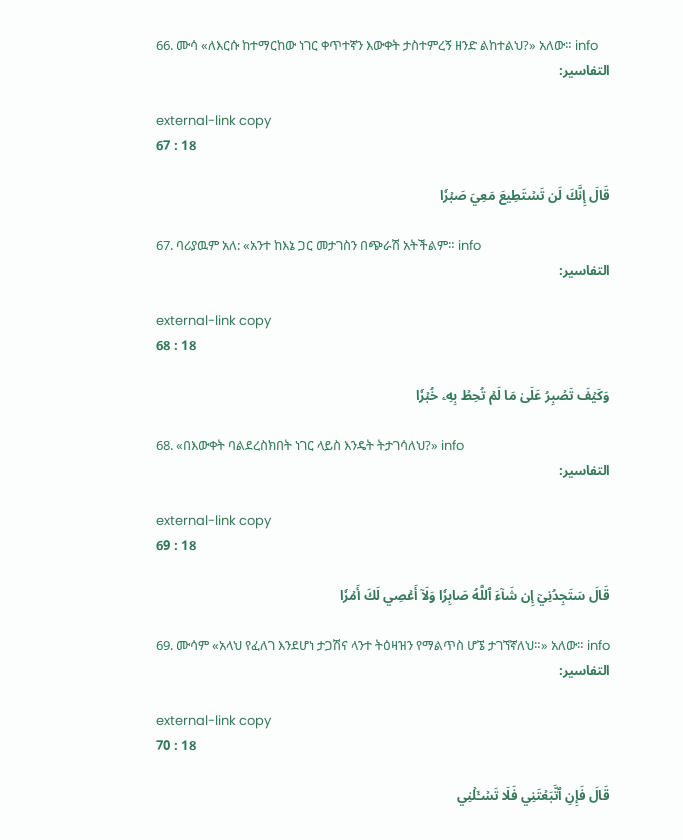66. ሙሳ «ለእርሱ ከተማርከው ነገር ቀጥተኛን እውቀት ታስተምረኝ ዘንድ ልከተልህ?» አለው። info
التفاسير:

external-link copy
67 : 18

قَالَ إِنَّكَ لَن تَسۡتَطِيعَ مَعِيَ صَبۡرٗا

67. ባሪያዉም አለ: «አንተ ከእኔ ጋር መታገስን በጭራሽ አትችልም። info
التفاسير:

external-link copy
68 : 18

وَكَيۡفَ تَصۡبِرُ عَلَىٰ مَا لَمۡ تُحِطۡ بِهِۦ خُبۡرٗا

68. «በእውቀት ባልደረስክበት ነገር ላይስ እንዴት ትታገሳለህ?» info
التفاسير:

external-link copy
69 : 18

قَالَ سَتَجِدُنِيٓ إِن شَآءَ ٱللَّهُ صَابِرٗا وَلَآ أَعۡصِي لَكَ أَمۡرٗا

69. ሙሳም «አላህ የፈለገ እንደሆነ ታጋሽና ላንተ ትዕዛዝን የማልጥስ ሆኜ ታገኘኛለህ።» አለው። info
التفاسير:

external-link copy
70 : 18

قَالَ فَإِنِ ٱتَّبَعۡتَنِي فَلَا تَسۡـَٔلۡنِي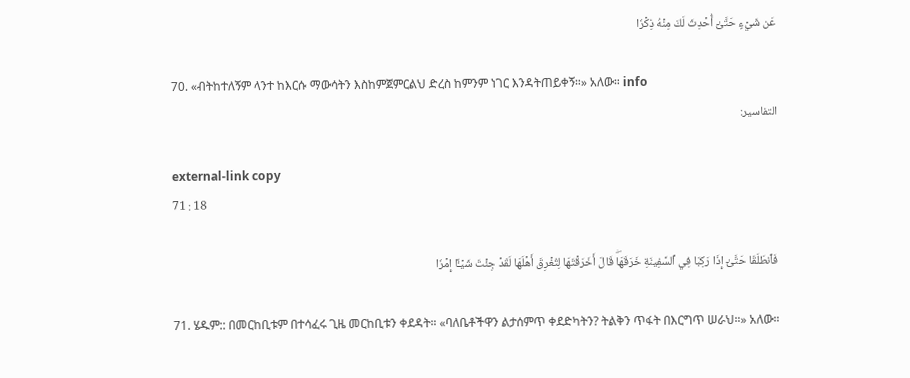عَن شَيۡءٍ حَتَّىٰٓ أُحۡدِثَ لَكَ مِنۡهُ ذِكۡرٗا

70. «ብትከተለኝም ላንተ ከእርሱ ማውሳትን እስከምጀምርልህ ድረስ ከምንም ነገር እንዳትጠይቀኝ።» አለው። info
التفاسير:

external-link copy
71 : 18

فَٱنطَلَقَا حَتَّىٰٓ إِذَا رَكِبَا فِي ٱلسَّفِينَةِ خَرَقَهَاۖ قَالَ أَخَرَقۡتَهَا لِتُغۡرِقَ أَهۡلَهَا لَقَدۡ جِئۡتَ شَيۡـًٔا إِمۡرٗا

71. ሄዱም:: በመርከቢቱም በተሳፈሩ ጊዜ መርከቢቱን ቀደዳት። «ባለቤቶችዋን ልታሰምጥ ቀደድካትን? ትልቅን ጥፋት በእርግጥ ሠራህ።» አለው።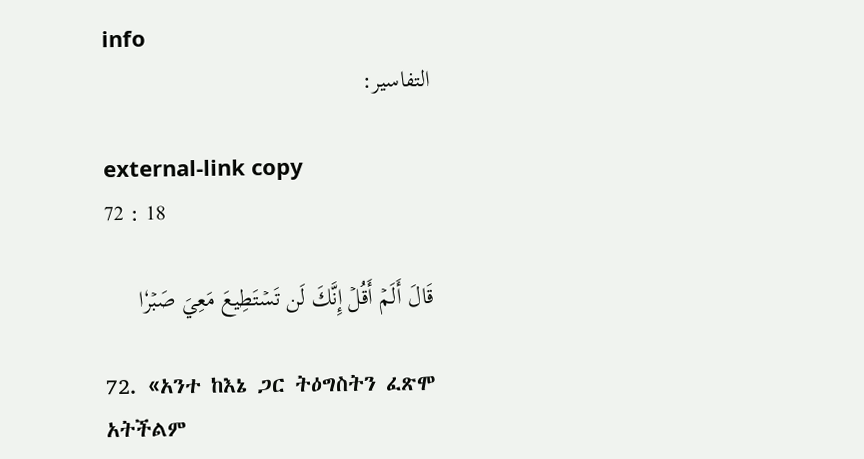info
التفاسير:

external-link copy
72 : 18

قَالَ أَلَمۡ أَقُلۡ إِنَّكَ لَن تَسۡتَطِيعَ مَعِيَ صَبۡرٗا

72. «አንተ ከእኔ ጋር ትዕግስትን ፈጽሞ አትችልም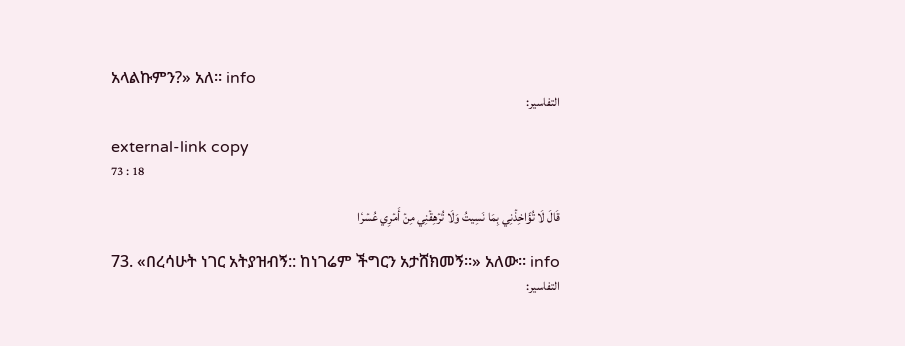አላልኩምን?» አለ። info
التفاسير:

external-link copy
73 : 18

قَالَ لَا تُؤَاخِذۡنِي بِمَا نَسِيتُ وَلَا تُرۡهِقۡنِي مِنۡ أَمۡرِي عُسۡرٗا

73. «በረሳሁት ነገር አትያዝብኝ:: ከነገሬም ችግርን አታሸክመኝ።» አለው። info
التفاسير: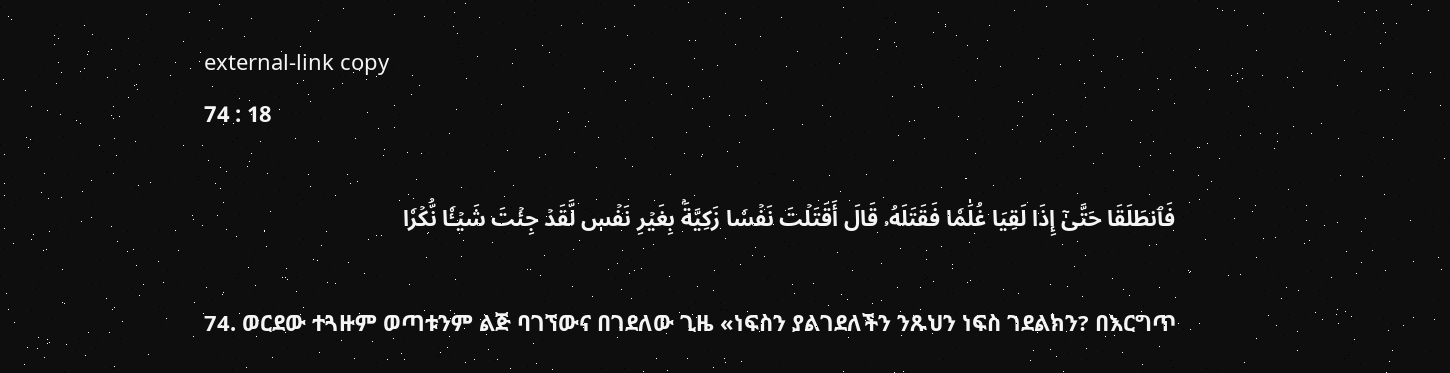external-link copy
74 : 18

فَٱنطَلَقَا حَتَّىٰٓ إِذَا لَقِيَا غُلَٰمٗا فَقَتَلَهُۥ قَالَ أَقَتَلۡتَ نَفۡسٗا زَكِيَّةَۢ بِغَيۡرِ نَفۡسٖ لَّقَدۡ جِئۡتَ شَيۡـٔٗا نُّكۡرٗا

74. ወርደው ተጓዙም ወጣቱንም ልጅ ባገኘውና በገደለው ጊዜ «ነፍስን ያልገደለችን ንጹህን ነፍስ ገደልክን? በእርግጥ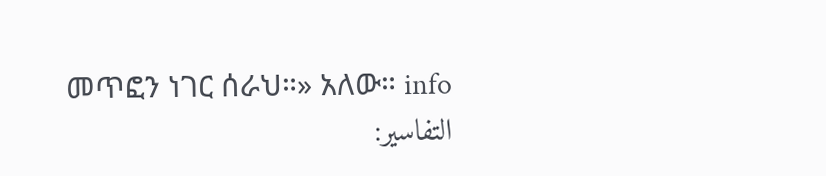መጥፎን ነገር ሰራህ።» አለው። info
التفاسير: